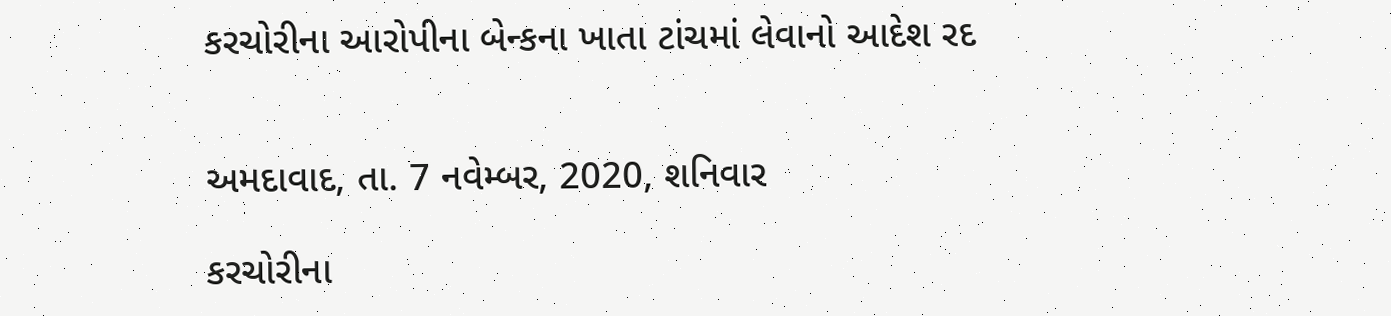કરચોરીના આરોપીના બેન્કના ખાતા ટાંચમાં લેવાનો આદેશ રદ


અમદાવાદ, તા. 7 નવેમ્બર, 2020, શનિવાર

કરચોરીના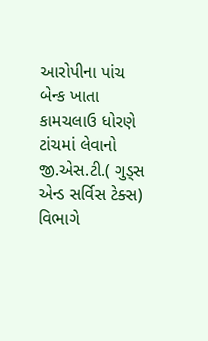આરોપીના પાંચ બેન્ક ખાતા કામચલાઉ ધોરણે ટાંચમાં લેવાનો જી.એસ.ટી.( ગુડ્સ એન્ડ સર્વિસ ટેક્સ) વિભાગે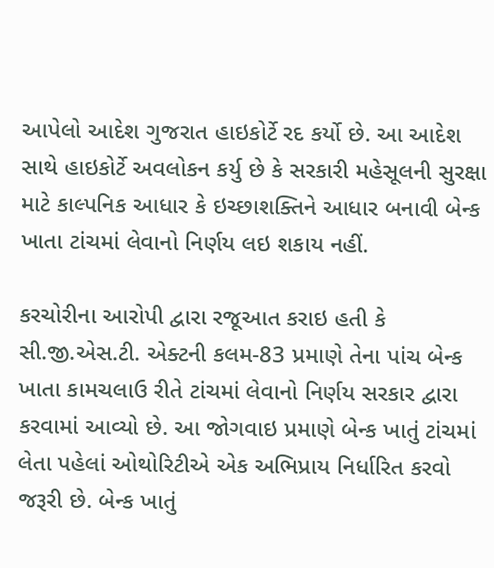આપેલો આદેશ ગુજરાત હાઇકોર્ટે રદ કર્યો છે. આ આદેશ સાથે હાઇકોર્ટે અવલોકન કર્યુ છે કે સરકારી મહેસૂલની સુરક્ષા માટે કાલ્પનિક આધાર કે ઇચ્છાશક્તિને આધાર બનાવી બેન્ક ખાતા ટાંચમાં લેવાનો નિર્ણય લઇ શકાય નહીં.

કરચોરીના આરોપી દ્વારા રજૂઆત કરાઇ હતી કે સી.જી.એસ.ટી. એક્ટની કલમ-83 પ્રમાણે તેના પાંચ બેન્ક ખાતા કામચલાઉ રીતે ટાંચમાં લેવાનો નિર્ણય સરકાર દ્વારા કરવામાં આવ્યો છે. આ જોગવાઇ પ્રમાણે બેન્ક ખાતું ટાંચમાં લેતા પહેલાં ઓથોરિટીએ એક અભિપ્રાય નિર્ધારિત કરવો જરૂરી છે. બેન્ક ખાતું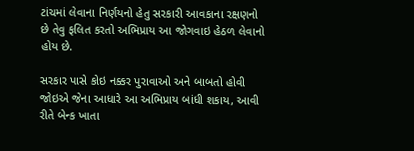ટાંચમાં લેવાના નિર્ણયનો હેતુ સરકારી આવકાના રક્ષણનો છે તેવુ ફલિત કરતો અભિપ્રાય આ જોગવાઇ હેઠળ લેવાનો હોય છે.

સરકાર પાસે કોઇ નક્કર પુરાવાઓ અને બાબતો હોવી જોઇએ જેના આધારે આ અભિપ્રાય બાંધી શકાય, આવી રીતે બેન્ક ખાતા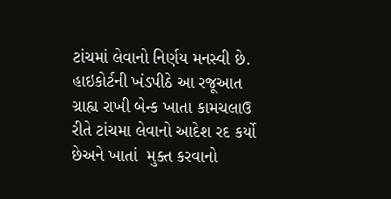ટાંચમાં લેવાનો નિર્ણય મનસ્વી છે. હાઇકોર્ટની ખંડપીઠે આ રજૂઆત ગ્રાહ્ય રાખી બેન્ક ખાતા કામચલાઉ રીતે ટાંચમા લેવાનો આદેશ રદ કર્યો છેઅને ખાતાં  મુક્ત કરવાનો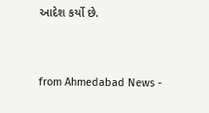આદેશ કર્યો છે.



from Ahmedabad News -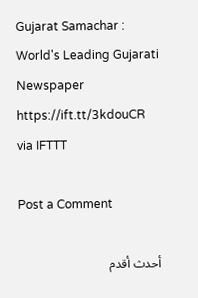Gujarat Samachar : World's Leading Gujarati Newspaper https://ift.tt/3kdouCR
via IFTTT

Post a Comment

أحدث أقدم